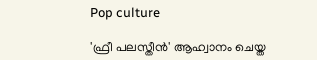Pop culture

'ഫ്രീ പലസ്തീൻ' ആഹ്വാനം ചെയ്ത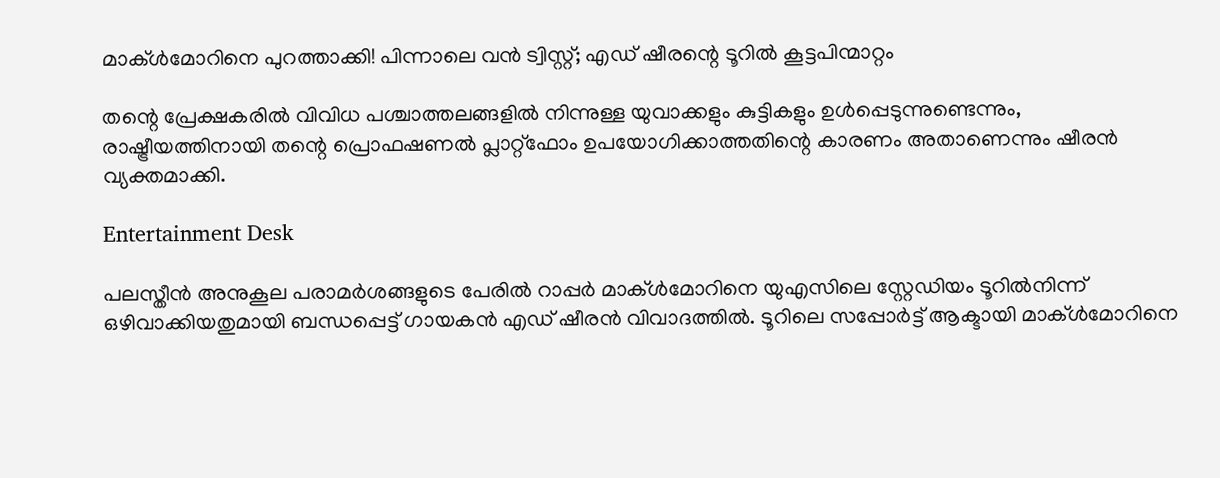മാക്‌ൾമോറിനെ പുറത്താക്കി! പിന്നാലെ വൻ ട്വിസ്റ്റ്; എഡ് ഷീരന്റെ ടൂറിൽ കൂട്ടപിന്മാറ്റം

തന്റെ പ്രേക്ഷകരിൽ വിവിധ പശ്ചാത്തലങ്ങളിൽ നിന്നുള്ള യുവാക്കളും കുട്ടികളും ഉൾപ്പെടുന്നുണ്ടെന്നും, രാഷ്ട്രീയത്തിനായി തന്റെ പ്രൊഫഷണൽ പ്ലാറ്റ്‌ഫോം ഉപയോഗിക്കാത്തതിന്റെ കാരണം അതാണെന്നും ഷീരൻ വ്യക്തമാക്കി.

Entertainment Desk

പലസ്തീൻ അനുകൂല പരാമർശങ്ങളുടെ പേരിൽ റാപ്പർ മാക്‌ൾമോറിനെ യുഎസിലെ സ്റ്റേഡിയം ടൂറിൽനിന്ന് ഒഴിവാക്കിയതുമായി ബന്ധപ്പെട്ട് ഗായകൻ എഡ് ഷീരൻ വിവാദത്തിൽ. ടൂറിലെ സപ്പോർട്ട് ആക്ടായി മാക്‌ൾമോറിനെ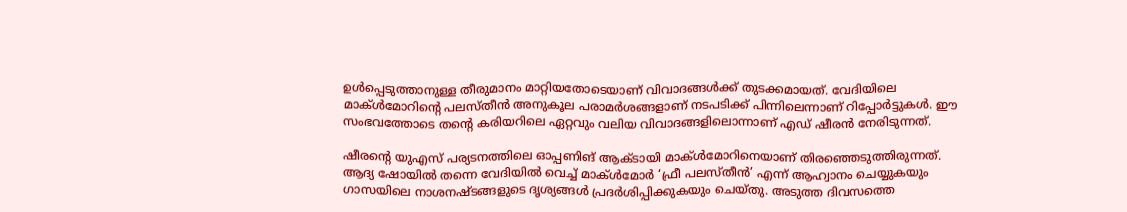ഉൾപ്പെടുത്താനുള്ള തീരുമാനം മാറ്റിയതോടെയാണ് വിവാദങ്ങൾക്ക് തുടക്കമായത്. വേദിയിലെ മാക്‌ൾമോറിന്റെ പലസ്തീൻ അനുകൂല പരാമർശങ്ങളാണ് നടപടിക്ക് പിന്നിലെന്നാണ് റിപ്പോർട്ടുകൾ. ഈ സംഭവത്തോടെ തന്റെ കരിയറിലെ ഏറ്റവും വലിയ വിവാദങ്ങളിലൊന്നാണ് എഡ് ഷീരൻ നേരിടുന്നത്.

ഷീരന്റെ യുഎസ് പര്യടനത്തിലെ ഓപ്പണിങ് ആക്ടായി മാക്‌ൾമോറിനെയാണ് തിരഞ്ഞെടുത്തിരുന്നത്. ആദ്യ ഷോയിൽ തന്നെ വേദിയിൽ വെച്ച് മാക്‌ൾമോർ ‘ഫ്രീ പലസ്തീൻ’ എന്ന് ആഹ്വാനം ചെയ്യുകയും ഗാസയിലെ നാശനഷ്ടങ്ങളുടെ ദൃശ്യങ്ങൾ പ്രദർശിപ്പിക്കുകയും ചെയ്തു. അടുത്ത ദിവസത്തെ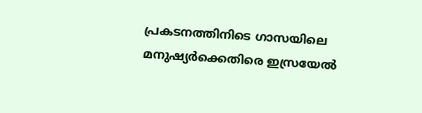പ്രകടനത്തിനിടെ ഗാസയിലെ മനുഷ്യർക്കെതിരെ ഇസ്രയേൽ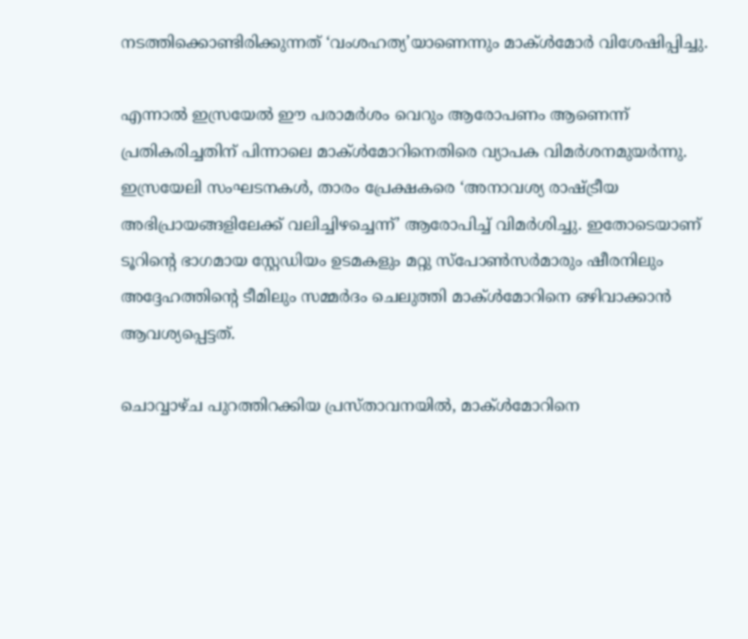നടത്തിക്കൊണ്ടിരിക്കുന്നത് ‘വംശഹത്യ’യാണെന്നും മാക്‌ൾമോർ വിശേഷിപ്പിച്ചു.

എന്നാൽ ഇസ്രയേൽ ഈ പരാമർശം വെറും ആരോപണം ആണെന്ന് പ്രതികരിച്ചതിന് പിന്നാലെ മാക്‌ൾമോറിനെതിരെ വ്യാപക വിമർശനമുയർന്നു. ഇസ്രയേലി സംഘടനകൾ, താരം പ്രേക്ഷകരെ ‘അനാവശ്യ രാഷ്ട്രീയ അഭിപ്രായങ്ങളിലേക്ക് വലിച്ചിഴച്ചെന്ന്’ ആരോപിച്ച് വിമർശിച്ചു. ഇതോടെയാണ് ടൂറിന്റെ ഭാഗമായ സ്റ്റേഡിയം ഉടമകളും മറ്റു സ്പോൺസർമാരും ഷീരനിലും അദ്ദേഹത്തിന്റെ ടീമിലും സമ്മർദം ചെലുത്തി മാക്‌ൾമോറിനെ ഒഴിവാക്കാൻ ആവശ്യപ്പെട്ടത്.

ചൊവ്വാഴ്ച പുറത്തിറക്കിയ പ്രസ്താവനയിൽ, മാക്‌ൾമോറിനെ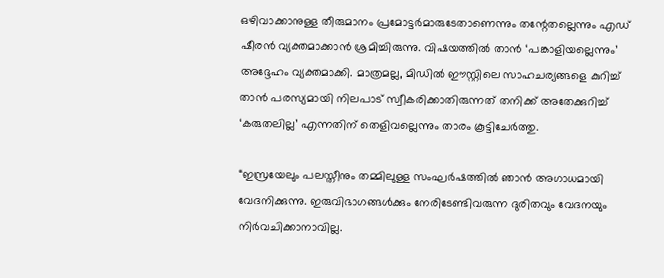ഒഴിവാക്കാനുള്ള തീരുമാനം പ്രമോട്ടർമാരുടേതാണെന്നും തന്റേതല്ലെന്നും എഡ് ഷീരൻ വ്യക്തമാക്കാൻ ശ്രമിച്ചിരുന്നു. വിഷയത്തിൽ താൻ ‘പങ്കാളിയല്ലെന്നും’ അദ്ദേഹം വ്യക്തമാക്കി. മാത്രമല്ല, മിഡിൽ ഈസ്റ്റിലെ സാഹചര്യങ്ങളെ കുറിച്ച് താൻ പരസ്യമായി നിലപാട് സ്വീകരിക്കാതിരുന്നത് തനിക്ക് അതേക്കുറിച്ച് ‘കരുതലില്ല’ എന്നതിന് തെളിവല്ലെന്നും താരം കൂട്ടിചേർത്തു.

“ഇസ്രയേലും പലസ്തീനും തമ്മിലുള്ള സംഘർഷത്തിൽ ഞാൻ അഗാധമായി വേദനിക്കുന്നു. ഇരുവിഭാഗങ്ങൾക്കും നേരിടേണ്ടിവരുന്ന ദുരിതവും വേദനയും നിർവചിക്കാനാവില്ല.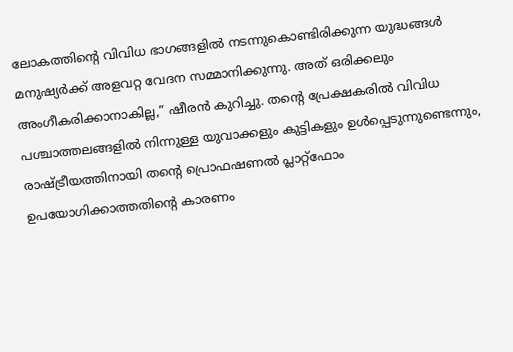ലോകത്തിന്റെ വിവിധ ഭാഗങ്ങളിൽ നടന്നുകൊണ്ടിരിക്കുന്ന യുദ്ധങ്ങൾ മനുഷ്യർക്ക് അളവറ്റ വേദന സമ്മാനിക്കുന്നു. അത് ഒരിക്കലും അംഗീകരിക്കാനാകില്ല,” ഷീരൻ കുറിച്ചു. തന്റെ പ്രേക്ഷകരിൽ വിവിധ പശ്ചാത്തലങ്ങളിൽ നിന്നുള്ള യുവാക്കളും കുട്ടികളും ഉൾപ്പെടുന്നുണ്ടെന്നും, രാഷ്ട്രീയത്തിനായി തന്റെ പ്രൊഫഷണൽ പ്ലാറ്റ്‌ഫോം ഉപയോഗിക്കാത്തതിന്റെ കാരണം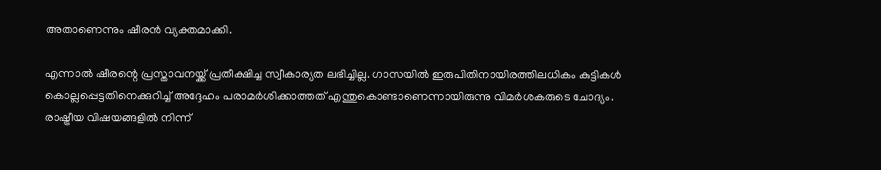അതാണെന്നും ഷീരൻ വ്യക്തമാക്കി.

എന്നാൽ ഷീരന്റെ പ്രസ്താവനയ്ക്ക് പ്രതീക്ഷിച്ച സ്വീകാര്യത ലഭിച്ചില്ല. ഗാസയിൽ ഇരുപിതിനായിരത്തിലധികം കുട്ടികൾ കൊല്ലപ്പെട്ടതിനെക്കുറിച്ച് അദ്ദേഹം പരാമർശിക്കാത്തത് എന്തുകൊണ്ടാണെന്നായിരുന്നു വിമർശകരുടെ ചോദ്യം. രാഷ്ട്രീയ വിഷയങ്ങളിൽ നിന്ന്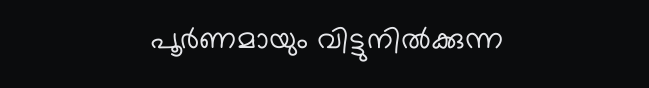പൂർണമായും വിട്ടുനിൽക്കുന്ന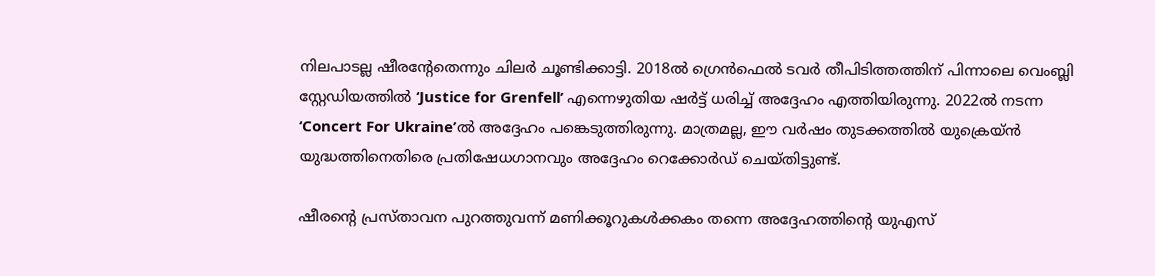നിലപാടല്ല ഷീരന്റേതെന്നും ചിലർ ചൂണ്ടിക്കാട്ടി. 2018ൽ ഗ്രെൻഫെൽ ടവർ തീപിടിത്തത്തിന് പിന്നാലെ വെംബ്ലി സ്റ്റേഡിയത്തിൽ ‘Justice for Grenfell’ എന്നെഴുതിയ ഷർട്ട് ധരിച്ച് അദ്ദേഹം എത്തിയിരുന്നു. 2022ൽ നടന്ന ‘Concert For Ukraine’ൽ അദ്ദേഹം പങ്കെടുത്തിരുന്നു. മാത്രമല്ല, ഈ വർഷം തുടക്കത്തിൽ യുക്രെയ്ൻ യുദ്ധത്തിനെതിരെ പ്രതിഷേധഗാനവും അദ്ദേഹം റെക്കോർഡ് ചെയ്തിട്ടുണ്ട്.

ഷീരന്റെ പ്രസ്താവന പുറത്തുവന്ന് മണിക്കൂറുകൾക്കകം തന്നെ അദ്ദേഹത്തിന്റെ യുഎസ്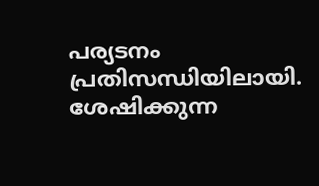പര്യടനം പ്രതിസന്ധിയിലായി. ശേഷിക്കുന്ന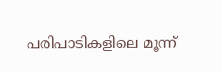പരിപാടികളിലെ മൂന്ന്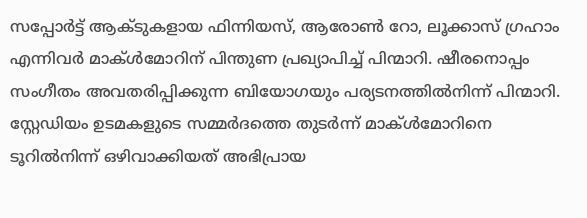സപ്പോർട്ട് ആക്ടുകളായ ഫിന്നിയസ്, ആരോൺ റോ, ലൂക്കാസ് ഗ്രഹാം എന്നിവർ മാക്‌ൾമോറിന് പിന്തുണ പ്രഖ്യാപിച്ച് പിന്മാറി. ഷീരനൊപ്പം സംഗീതം അവതരിപ്പിക്കുന്ന ബിയോഗയും പര്യടനത്തിൽനിന്ന് പിന്മാറി. സ്റ്റേഡിയം ഉടമകളുടെ സമ്മർദത്തെ തുടർന്ന് മാക്‌ൾമോറിനെ ടൂറിൽനിന്ന് ഒഴിവാക്കിയത് അഭിപ്രായ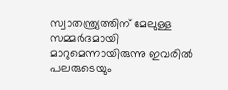സ്വാതന്ത്ര്യത്തിന് മേലുള്ള സമ്മർദമായി മാറുമെന്നായിരുന്നു ഇവരിൽ പലരുടെയും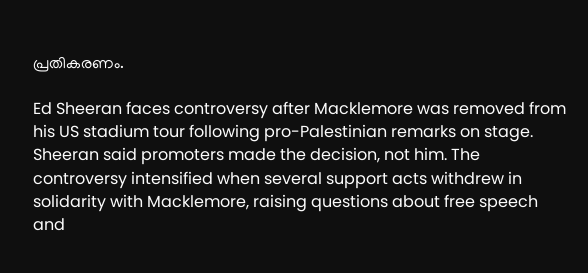പ്രതികരണം.

Ed Sheeran faces controversy after Macklemore was removed from his US stadium tour following pro-Palestinian remarks on stage. Sheeran said promoters made the decision, not him. The controversy intensified when several support acts withdrew in solidarity with Macklemore, raising questions about free speech and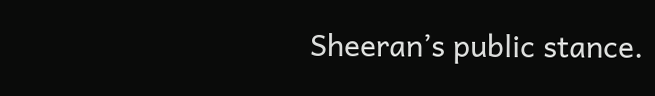Sheeran’s public stance.